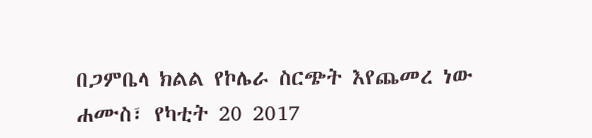በጋምቤላ ክልል የኮሌራ ስርጭት እየጨመረ ነው
ሐሙስ፣ የካቲት 20 2017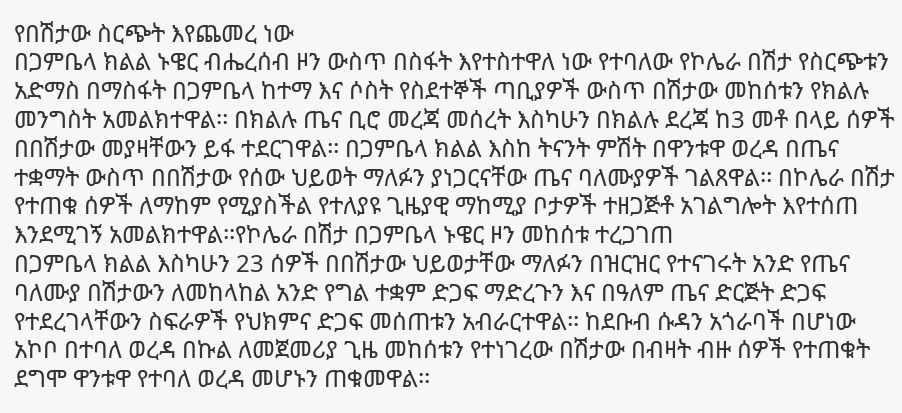የበሽታው ስርጭት እየጨመረ ነው
በጋምቤላ ክልል ኑዌር ብሔረሰብ ዞን ውስጥ በስፋት እየተስተዋለ ነው የተባለው የኮሌራ በሽታ የስርጭቱን አድማስ በማስፋት በጋምቤላ ከተማ እና ሶስት የስደተኞች ጣቢያዎች ውስጥ በሽታው መከሰቱን የክልሉ መንግስት አመልክተዋል፡፡ በክልሉ ጤና ቢሮ መረጃ መሰረት እስካሁን በክልሉ ደረጃ ከ3 መቶ በላይ ሰዎች በበሽታው መያዛቸውን ይፋ ተደርገዋል፡፡ በጋምቤላ ክልል እስከ ትናንት ምሽት በዋንቱዋ ወረዳ በጤና ተቋማት ውስጥ በበሽታው የሰው ህይወት ማለፉን ያነጋርናቸው ጤና ባለሙያዎች ገልጸዋል፡፡ በኮሌራ በሽታ የተጠቁ ሰዎች ለማከም የሚያስችል የተለያዩ ጊዜያዊ ማከሚያ ቦታዎች ተዘጋጅቶ አገልግሎት እየተሰጠ እንደሚገኝ አመልክተዋል፡፡የኮሌራ በሽታ በጋምቤላ ኑዌር ዞን መከሰቱ ተረጋገጠ
በጋምቤላ ክልል እስካሁን 23 ሰዎች በበሽታው ህይወታቸው ማለፉን በዝርዝር የተናገሩት አንድ የጤና ባለሙያ በሽታውን ለመከላከል አንድ የግል ተቋም ድጋፍ ማድረጉን እና በዓለም ጤና ድርጅት ድጋፍ የተደረገላቸውን ስፍራዎች የህክምና ድጋፍ መሰጠቱን አብራርተዋል፡፡ ከደቡብ ሱዳን አጎራባች በሆነው አኮቦ በተባለ ወረዳ በኩል ለመጀመሪያ ጊዜ መከሰቱን የተነገረው በሽታው በብዛት ብዙ ሰዎች የተጠቁት ደግሞ ዋንቱዋ የተባለ ወረዳ መሆኑን ጠቁመዋል፡፡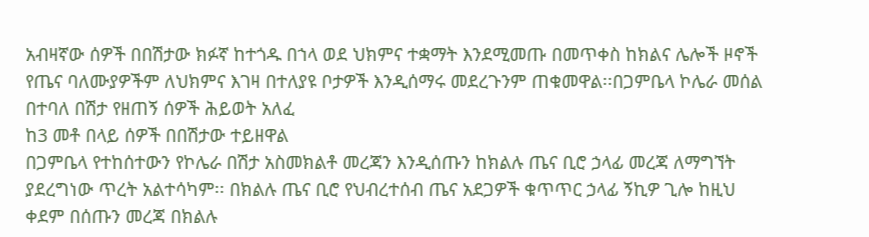አብዛኛው ሰዎች በበሽታው ክፉኛ ከተጎዱ በኀላ ወደ ህክምና ተቋማት እንደሚመጡ በመጥቀስ ከክልና ሌሎች ዞኖች የጤና ባለሙያዎችም ለህክምና እገዛ በተለያዩ ቦታዎች እንዲሰማሩ መደረጉንም ጠቁመዋል፡፡በጋምቤላ ኮሌራ መሰል በተባለ በሽታ የዘጠኝ ሰዎች ሕይወት አለፈ
ከ3 መቶ በላይ ሰዎች በበሽታው ተይዘዋል
በጋምቤላ የተከሰተውን የኮሌራ በሽታ አስመክልቶ መረጃን እንዲሰጡን ከክልሉ ጤና ቢሮ ኃላፊ መረጃ ለማግኘት ያደረግነው ጥረት አልተሳካም፡፡ በክልሉ ጤና ቢሮ የህብረተሰብ ጤና አደጋዎች ቁጥጥር ኃላፊ ኝኪዎ ጊሎ ከዚህ ቀደም በሰጡን መረጃ በክልሉ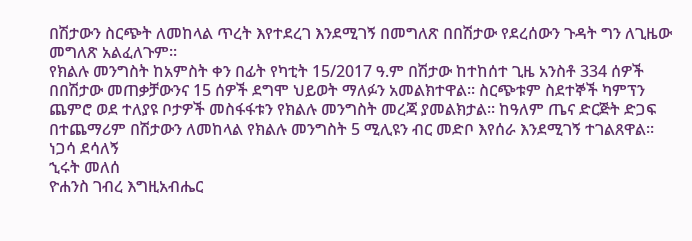በሽታውን ስርጭት ለመከላል ጥረት እየተደረገ እንደሚገኝ በመግለጽ በበሽታው የደረሰውን ጉዳት ግን ለጊዜው መግለጽ አልፈለጉም፡፡
የክልሉ መንግስት ከአምስት ቀን በፊት የካቲት 15/2017 ዓ.ም በሽታው ከተከሰተ ጊዜ አንስቶ 334 ሰዎች በበሽታው መጠቃቻውንና 15 ሰዎች ደግሞ ህይወት ማለፉን አመልክተዋል፡፡ ስርጭቱም ስደተኞች ካምፕን ጨምሮ ወደ ተለያዩ ቦታዎች መስፋፋቱን የክልሉ መንግስት መረጃ ያመልክታል፡፡ ከዓለም ጤና ድርጅት ድጋፍ በተጨማሪም በሽታውን ለመከላል የክልሉ መንግስት 5 ሚሊዩን ብር መድቦ እየሰራ እንደሚገኝ ተገልጸዋል፡፡
ነጋሳ ደሳለኝ
ኂሩት መለሰ
ዮሐንስ ገብረ እግዚአብሔር